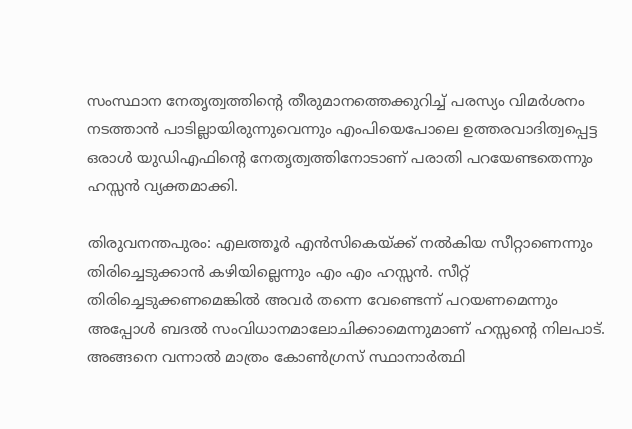സംസ്ഥാന നേതൃത്വത്തിൻ്റെ തീരുമാനത്തെക്കുറിച്ച് പരസ്യം വിമർശനം നടത്താൻ പാടില്ലായിരുന്നുവെന്നും എംപിയെപോലെ ഉത്തരവാദിത്വപ്പെട്ട ഒരാൾ യുഡിഎഫിന്റെ നേതൃത്വത്തിനോടാണ് പരാതി പറയേണ്ടതെന്നും ഹസ്സൻ വ്യക്തമാക്കി.

തിരുവനന്തപുരം: എലത്തൂർ എൻസികെയ്ക്ക് നൽകിയ സീറ്റാണെന്നും തിരിച്ചെടുക്കാൻ കഴിയില്ലെന്നും എം എം ഹസ്സൻ. സീറ്റ് തിരിച്ചെടുക്കണമെങ്കിൽ അവർ തന്നെ വേണ്ടെന്ന് പറയണമെന്നും അപ്പോൾ ബദൽ സംവിധാനമാലോചിക്കാമെന്നുമാണ് ഹസ്സന്റെ നിലപാട്. അങ്ങനെ വന്നാൽ മാത്രം കോൺഗ്രസ് സ്ഥാനാർത്ഥി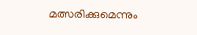മത്സരിക്കുമെന്നും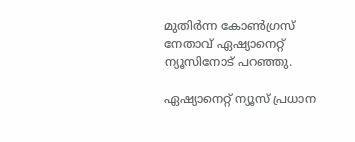മുതിർന്ന കോൺഗ്രസ് നേതാവ് ഏഷ്യാനെറ്റ് ന്യൂസിനോട് പറഞ്ഞു.

ഏഷ്യാനെറ്റ് ന്യൂസ് പ്രധാന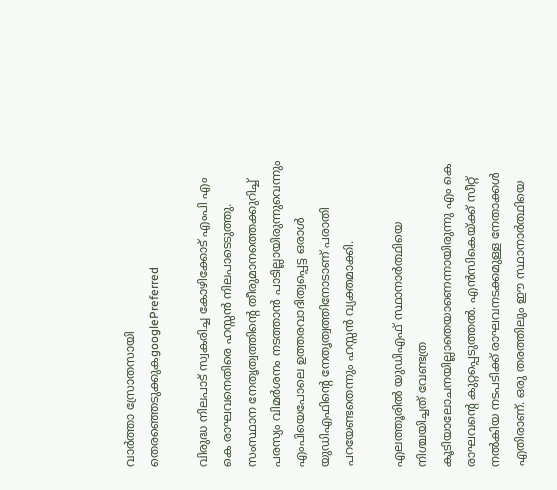വാർത്താ സ്രോതസായി തെരഞ്ഞെടുക്കുകgooglePreferred

വിരുദ്ധ നിലപാട് സ്വകരിച്ച കോഴിക്കോട് എംപി എം കെ രാഘവനെതിരെ ഹസ്സൻ നിലപാടെടുത്തു. സംസ്ഥാന നേതൃത്വത്തിൻ്റെ തീരുമാനത്തെക്കുറിച്ച് പരസ്യം വിമർശനം നടത്താൻ പാടില്ലായിരുന്നുവെന്നും എംപിയെപോലെ ഉത്തരവാദിത്വപ്പെട്ട ഒരാൾ യുഡിഎഫിന്റെ നേതൃത്വത്തിനോടാണ് പരാതി പറയേണ്ടതെന്നും ഹസ്സൻ വ്യക്തമാക്കി.

എലത്തൂരിൽ യു‍ഡിഎഫ് സ്ഥാനാർത്ഥിയെ നിശ്ചയിച്ചത് വേണ്ടത്ര കൂടിയാലോചനയില്ലാതെയാണെന്നായിരുന്നു എം കെ രാഘവൻ്റെ കുറ്റപ്പെടുത്തൽ. എൻസികെയ്ക്ക് സീറ്റ് നൽകിയ നടപടിക്ക് രാഘവനടക്കമുള്ള നേതാക്കൾ എതിരാണ്. ഒരു തരത്തിലും ഈ സ്ഥാനാർത്ഥിയെ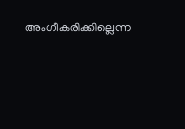അംഗീകരിക്കില്ലെന്ന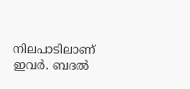നിലപാടിലാണ് ഇവർ. ബദൽ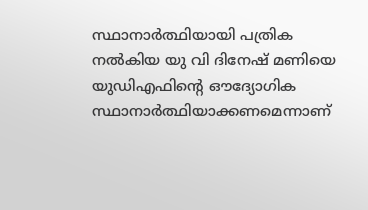സ്ഥാനാർത്ഥിയായി പത്രിക നൽകിയ യു വി ദിനേഷ് മണിയെ യുഡിഎഫിന്റെ ഔദ്യോഗിക സ്ഥാനാർത്ഥിയാക്കണമെന്നാണ്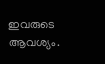ഇവരുടെ ആവശ്യം.